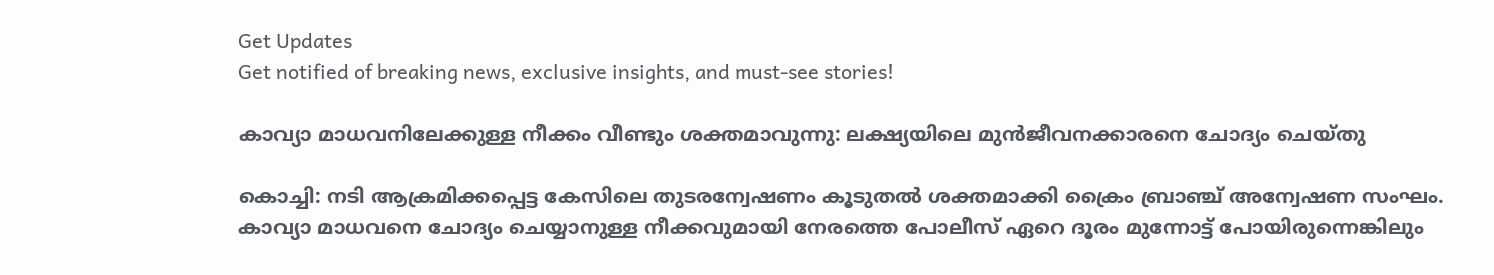Get Updates
Get notified of breaking news, exclusive insights, and must-see stories!

കാവ്യാ മാധവനിലേക്കുള്ള നീക്കം വീണ്ടും ശക്തമാവുന്നു: ലക്ഷ്യയിലെ മുന്‍ജീവനക്കാരനെ ചോദ്യം ചെയ്തു

കൊച്ചി: നടി ആക്രമിക്കപ്പെട്ട കേസിലെ തുടരന്വേഷണം കൂടുതല്‍ ശക്തമാക്കി ക്രൈം ബ്രാഞ്ച് അന്വേഷണ സംഘം. കാവ്യാ മാധവനെ ചോദ്യം ചെയ്യാനുള്ള നീക്കവുമായി നേരത്തെ പോലീസ് ഏറെ ദൂരം മുന്നോട്ട് പോയിരുന്നെങ്കിലും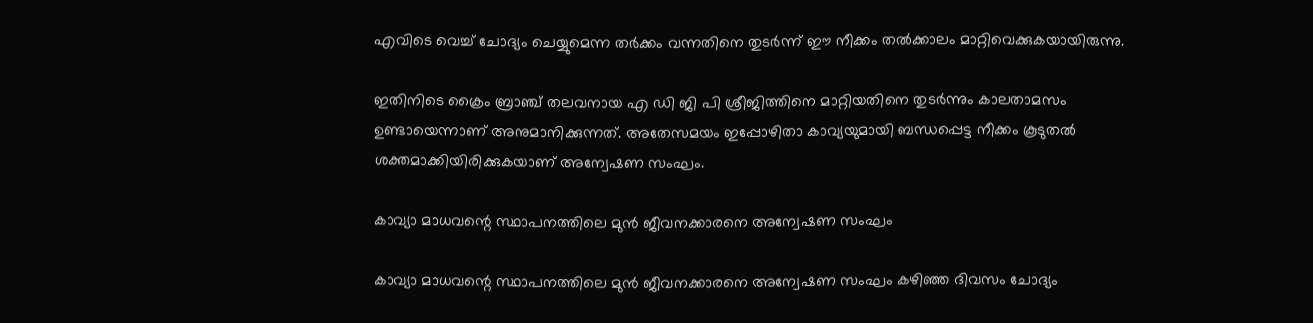എവിടെ വെച്ച് ചോദ്യം ചെയ്യുമെന്ന തർക്കം വന്നതിനെ തുടർന്ന് ഈ നീക്കം തല്‍ക്കാലം മാറ്റിവെക്കുകയായിരുന്നു.

ഇതിനിടെ ക്രൈം ബ്രാഞ്ച് തലവനായ എ ഡി ജി പി ശ്രീജിത്തിനെ മാറ്റിയതിനെ തുടർന്നും കാലതാമസം ഉണ്ടായെന്നാണ് അനുമാനിക്കുന്നത്. അതേസമയം ഇപ്പോഴിതാ കാവ്യയുമായി ബന്ധപ്പെട്ട നീക്കം കൂടുതല്‍ ശക്തമാക്കിയിരിക്കുകയാണ് അന്വേഷണ സംഘം.

കാവ്യാ മാധവന്റെ സ്ഥാപനത്തിലെ മുന്‍ ജീവനക്കാരനെ അന്വേഷണ സംഘം

കാവ്യാ മാധവന്റെ സ്ഥാപനത്തിലെ മുന്‍ ജീവനക്കാരനെ അന്വേഷണ സംഘം കഴിഞ്ഞ ദിവസം ചോദ്യം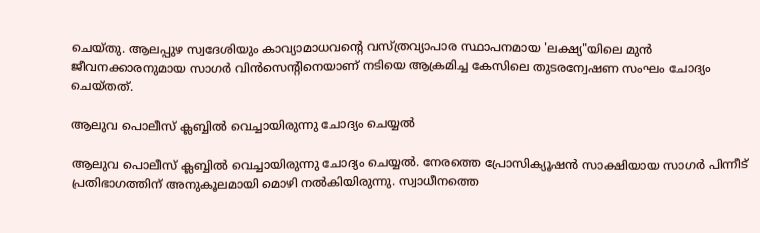ചെയ്തു. ആലപ്പുഴ സ്വദേശിയും കാവ്യാമാധവന്റെ വസ്ത്രവ്യാപാര സ്ഥാപനമായ 'ലക്ഷ്യ"യിലെ മുൻ ജീവനക്കാരനുമായ സാഗർ വിൻസെന്റിനെയാണ് നടിയെ ആക്രമിച്ച കേസിലെ തുടരന്വേഷണ സംഘം ചോദ്യം ചെയ്തത്.

ആലുവ പൊലീസ് ക്ലബ്ബില്‍ വെച്ചായിരുന്നു ചോദ്യം ചെയ്യല്‍

ആലുവ പൊലീസ് ക്ലബ്ബില്‍ വെച്ചായിരുന്നു ചോദ്യം ചെയ്യല്‍. നേരത്തെ പ്രോസിക്യൂഷന്‍ സാക്ഷിയായ സാഗർ പിന്നീട് പ്രതിഭാഗത്തിന് അനുകൂലമായി മൊഴി നല്‍കിയിരുന്നു. സ്വാധീനത്തെ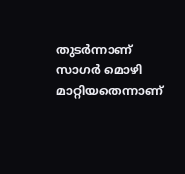തുടർന്നാണ് സാഗർ മൊഴി മാറ്റിയതെന്നാണ്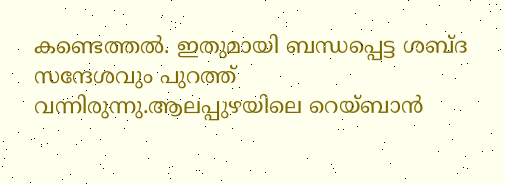കണ്ടെത്തല്‍. ഇതുമായി ബന്ധപ്പെട്ട ശബ്ദ സന്ദേശവും പുറത്ത് വന്നിരുന്നു.ആലപ്പുഴയിലെ റെയ്ബാൻ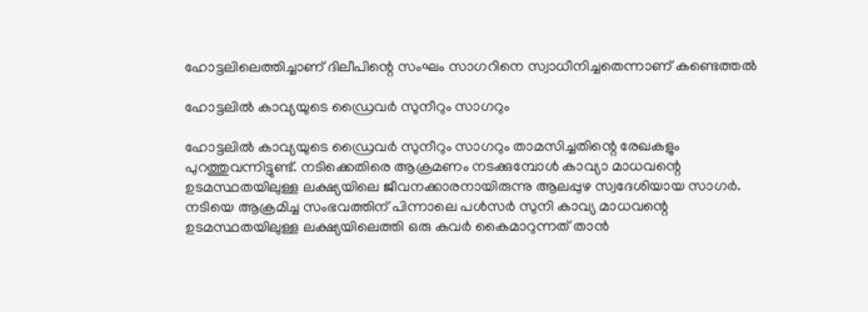ഹോട്ടലിലെത്തിച്ചാണ് ദിലീപിന്റെ സംഘം സാഗറിനെ സ്വാധീനിച്ചതെന്നാണ് കണ്ടെത്തൽ

ഹോട്ടലിൽ കാവ്യയുടെ ഡ്രൈവർ സുനീറും സാഗറും

ഹോട്ടലിൽ കാവ്യയുടെ ഡ്രൈവർ സുനീറും സാഗറും താമസിച്ചതിന്റെ രേഖകളും പുറത്തുവന്നിട്ടുണ്ട്. നടിക്കെതിരെ ആക്രമണം നടക്കുമ്പോള്‍ കാവ്യാ മാധവന്റെ ഉടമസ്ഥതയിലുള്ള ലക്ഷ്യയിലെ ജീവനക്കാരനായിരുന്നു ആലപ്പുഴ സ്വദേശിയായ സാഗർ. നടിയെ ആക്രമിച്ച സംഭവത്തിന് പിന്നാലെ പള്‍സര്‍ സുനി കാവ്യ മാധവന്റെ ഉടമസ്ഥതയിലുള്ള ലക്ഷ്യയിലെത്തി ഒരു കവര്‍ കൈമാറുന്നത് താൻ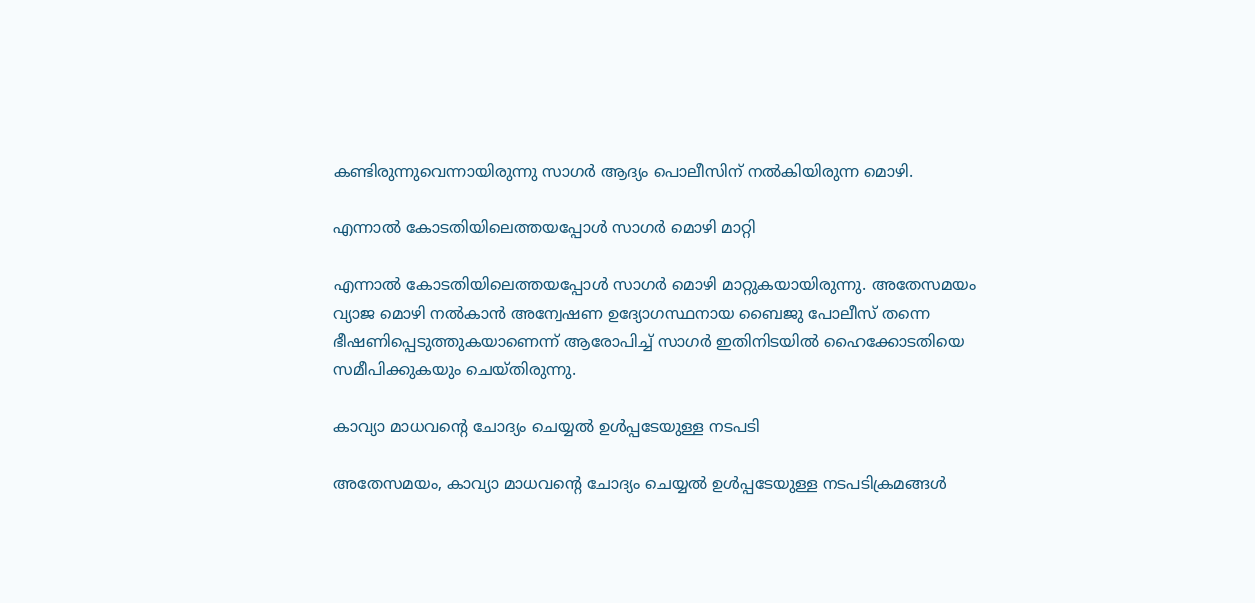കണ്ടിരുന്നുവെന്നായിരുന്നു സാഗർ ആദ്യം പൊലീസിന് നല്‍കിയിരുന്ന മൊഴി.

എന്നാല്‍ കോടതിയിലെത്തയപ്പോള്‍ സാഗർ മൊഴി മാറ്റി

എന്നാല്‍ കോടതിയിലെത്തയപ്പോള്‍ സാഗർ മൊഴി മാറ്റുകയായിരുന്നു. അതേസമയം വ്യാജ മൊഴി നൽകാൻ അന്വേഷണ ഉദ്യോഗസ്ഥനായ ബൈജു പോലീസ് തന്നെ ഭീഷണിപ്പെടുത്തുകയാണെന്ന് ആരോപിച്ച് സാഗർ ഇതിനിടയിൽ ഹൈക്കോടതിയെ സമീപിക്കുകയും ചെയ്തിരുന്നു.

കാവ്യാ മാധവന്റെ ചോദ്യം ചെയ്യല്‍ ഉള്‍പ്പടേയുള്ള നടപടി

അതേസമയം, കാവ്യാ മാധവന്റെ ചോദ്യം ചെയ്യല്‍ ഉള്‍പ്പടേയുള്ള നടപടിക്രമങ്ങള്‍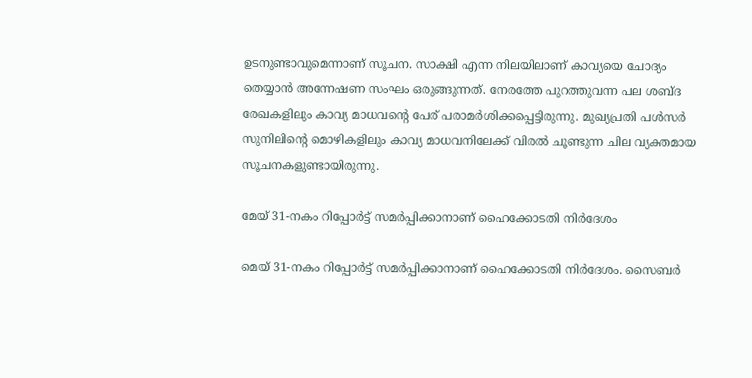ഉടനുണ്ടാവുമെന്നാണ് സൂചന. സാക്ഷി എന്ന നിലയിലാണ് കാവ്യയെ ചോദ്യം തെയ്യാൻ അന്നേഷണ സംഘം ഒരുങ്ങുന്നത്. നേരത്തേ പുറത്തുവന്ന പല ശബ്ദ രേഖകളിലും കാവ്യ മാധവന്റെ പേര് പരാമർശിക്കപ്പെട്ടിരുന്നു. മുഖ്യപ്രതി പൾസർ സുനിലിന്‍റെ മൊഴികളിലും കാവ്യ മാധവനിലേക്ക് വിരൽ ചൂണ്ടുന്ന ചില വ്യക്തമായ സൂചനകളുണ്ടായിരുന്നു.

മേയ് 31-നകം റിപ്പോര്‍ട്ട് സമര്‍പ്പിക്കാനാണ് ഹൈക്കോടതി നിര്‍ദേശം

മെയ് 31-നകം റിപ്പോര്‍ട്ട് സമര്‍പ്പിക്കാനാണ് ഹൈക്കോടതി നിര്‍ദേശം. സൈബര്‍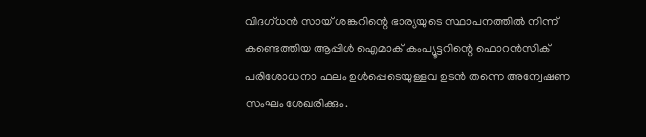വിദഗ്ധന്‍ സായ് ശങ്കറിന്റെ ഭാര്യയുടെ സ്ഥാപനത്തില്‍ നിന്ന് കണ്ടെത്തിയ ആപ്പിള്‍ ഐമാക് കംപ്യൂട്ടറിന്റെ ഫൊറന്‍സിക് പരിശോധനാ ഫലം ഉള്‍പ്പെടെയുള്ളവ ഉടന്‍ തന്നെ അന്വേഷണ സംഘം ശേഖരിക്കും.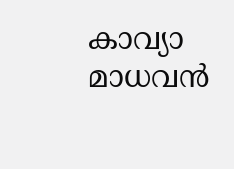കാവ്യാ മാധവന്‍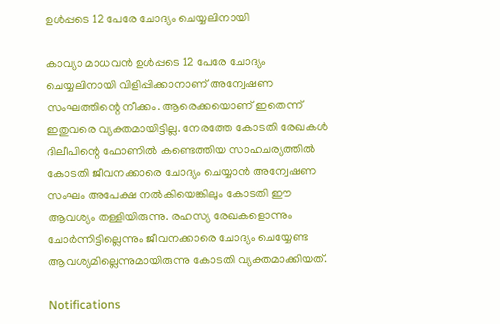ഉള്‍പ്പടെ 12 പേരേ ചോദ്യം ചെയ്യലിനായി

കാവ്യാ മാധവന്‍ ഉള്‍പ്പടെ 12 പേരേ ചോദ്യം ചെയ്യലിനായി വിളിപ്പിക്കാനാണ് അന്വേഷണ സംഘത്തിന്റെ നീക്കം. ആരെക്കയൊണ് ഇതെന്ന് ഇതുവരെ വ്യക്തമായിട്ടില്ല. നേരത്തേ കോടതി രേഖകൾ ദിലീപിന്റെ ഫോണിൽ കണ്ടെത്തിയ സാഹചര്യത്തിൽ കോടതി ജീവനക്കാരെ ചോദ്യം ചെയ്യാൻ അന്വേഷണ സംഘം അപേക്ഷ നൽകിയെങ്കിലും കോടതി ഈ ആവശ്യം തള്ളിയിരുന്നു. രഹസ്യ രേഖകളൊന്നും ചോർന്നിട്ടില്ലെന്നും ജീവനക്കാരെ ചോദ്യം ചെയ്യേണ്ട ആവശ്യമില്ലെന്നുമായിരുന്നു കോടതി വ്യക്തമാക്കിയത്.

Notifications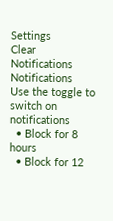Settings
Clear Notifications
Notifications
Use the toggle to switch on notifications
  • Block for 8 hours
  • Block for 12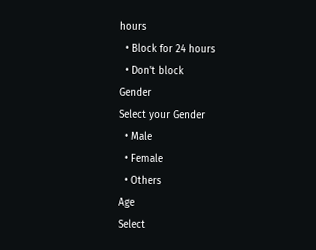hours
  • Block for 24 hours
  • Don't block
Gender
Select your Gender
  • Male
  • Female
  • Others
Age
Select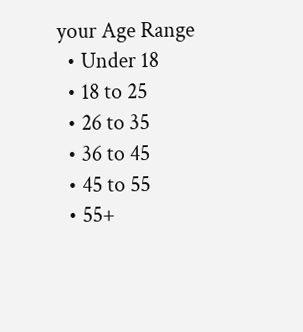your Age Range
  • Under 18
  • 18 to 25
  • 26 to 35
  • 36 to 45
  • 45 to 55
  • 55+